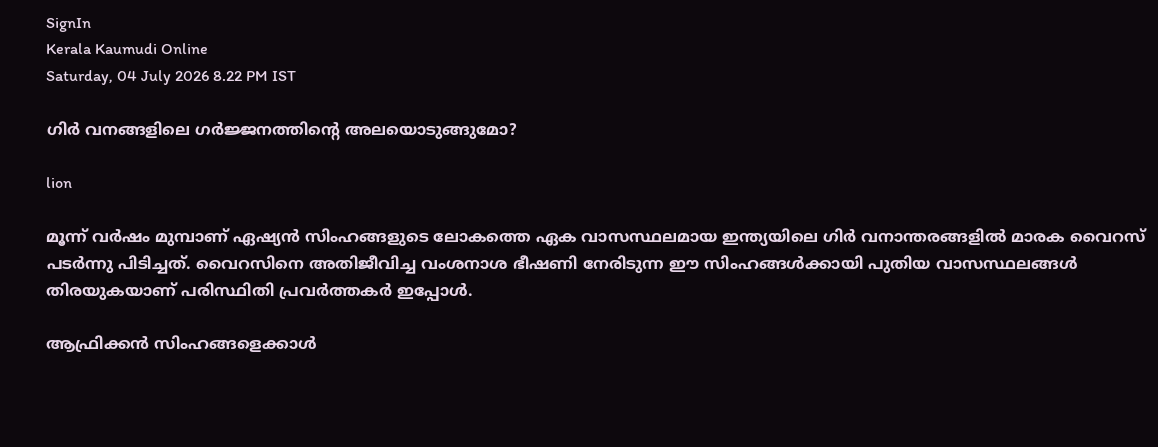SignIn
Kerala Kaumudi Online
Saturday, 04 July 2026 8.22 PM IST

ഗിർ വനങ്ങളിലെ ഗർജ്ജനത്തിന്റെ അലയൊടുങ്ങുമോ?

lion

മൂന്ന് വർഷം മുമ്പാണ് ഏഷ്യൻ സിംഹങ്ങളുടെ ലോകത്തെ ഏക വാസസ്ഥലമായ ഇന്ത്യയിലെ ഗിർ വനാന്തരങ്ങളിൽ മാരക വൈറസ് പടർന്നു പിടിച്ചത്. വൈറസിനെ അതിജീവിച്ച വംശനാശ ഭീഷണി നേരിടുന്ന ഈ സിംഹങ്ങൾക്കായി പുതിയ വാസസ്ഥലങ്ങൾ തിരയുകയാണ് പരിസ്ഥിതി പ്രവർത്തകർ ഇപ്പോൾ.

ആഫ്രിക്കൻ സിംഹങ്ങളെക്കാൾ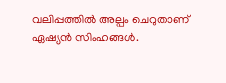വലിപ്പത്തിൽ അല്പം ചെറുതാണ് ഏഷ്യൻ സിംഹങ്ങൾ.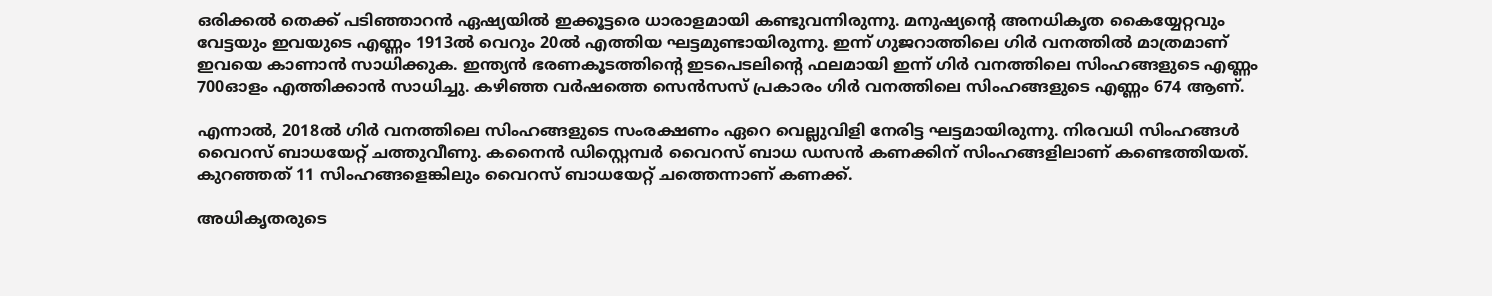ഒരിക്കൽ തെക്ക് പടിഞ്ഞാറൻ ഏഷ്യയിൽ ഇക്കൂട്ടരെ ധാരാളമായി കണ്ടുവന്നിരുന്നു. മനുഷ്യന്റെ അനധികൃത കൈയ്യേറ്റവും വേട്ടയും ഇവയുടെ എണ്ണം 1913ൽ വെറും 20ൽ എത്തിയ ഘട്ടമുണ്ടായിരുന്നു. ഇന്ന് ഗുജറാത്തിലെ ഗിർ വനത്തിൽ മാത്രമാണ് ഇവയെ കാണാൻ സാധിക്കുക. ഇന്ത്യൻ ഭരണകൂടത്തിന്റെ ഇടപെടലിന്റെ ഫലമായി ഇന്ന് ഗിർ വനത്തിലെ സിംഹങ്ങളുടെ എണ്ണം 700ഓളം എത്തിക്കാൻ സാധിച്ചു. കഴിഞ്ഞ വർഷത്തെ സെൻസസ് പ്രകാരം ഗിർ വനത്തിലെ സിംഹങ്ങളുടെ എണ്ണം 674 ആണ്.

എന്നാൽ, 2018ൽ ഗിർ വനത്തിലെ സിംഹങ്ങളുടെ സംരക്ഷണം ഏറെ വെല്ലുവിളി നേരിട്ട ഘട്ടമായിരുന്നു. നിരവധി സിംഹങ്ങൾ വൈറസ് ബാധയേറ്റ് ചത്തുവീണു. കനൈൻ ഡിസ്റ്റെമ്പർ വൈറസ് ബാധ ഡസൻ കണക്കിന് സിംഹങ്ങളിലാണ് കണ്ടെത്തിയത്. കുറഞ്ഞത് 11 സിംഹങ്ങളെങ്കിലും വൈറസ് ബാധയേറ്റ് ചത്തെന്നാണ് കണക്ക്.

അധികൃതരുടെ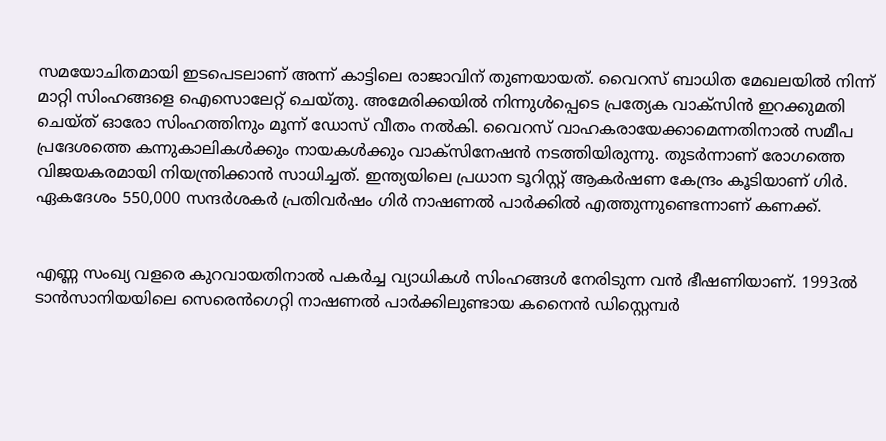സമയോചിതമായി ഇടപെടലാണ് അന്ന് കാട്ടിലെ രാജാവിന് തുണയായത്. വൈറസ് ബാധിത മേഖലയിൽ നിന്ന് മാറ്റി സിംഹങ്ങളെ ഐസൊലേറ്റ് ചെയ്തു. അമേരിക്കയിൽ നിന്നുൾപ്പെടെ പ്രത്യേക വാക്സിൻ ഇറക്കുമതി ചെയ്ത് ഓരോ സിംഹത്തിനും മൂന്ന് ഡോസ് വീതം നൽകി. വൈറസ് വാഹകരായേക്കാമെന്നതിനാൽ സമീപ പ്രദേശത്തെ കന്നുകാലികൾക്കും നായകൾക്കും വാക്സിനേഷൻ നടത്തിയിരുന്നു. തുടർന്നാണ് രോഗത്തെ വിജയകരമായി നിയന്ത്രിക്കാൻ സാധിച്ചത്. ഇന്ത്യയിലെ പ്രധാന ടൂറിസ്റ്റ് ആകർഷണ കേന്ദ്രം കൂടിയാണ് ഗിർ. ഏകദേശം 550,000 സന്ദർശകർ പ്രതിവർഷം ഗിർ നാഷണൽ പാർക്കിൽ എത്തുന്നുണ്ടെന്നാണ് കണക്ക്.


എണ്ണ സംഖ്യ വളരെ കുറവായതിനാൽ പകർച്ച വ്യാധികൾ സിംഹങ്ങൾ നേരിടുന്ന വൻ ഭീഷണിയാണ്. 1993ൽ ടാൻസാനിയയിലെ സെരെൻഗെറ്റി നാഷണൽ പാർക്കിലുണ്ടായ കനൈൻ ഡിസ്റ്റെമ്പർ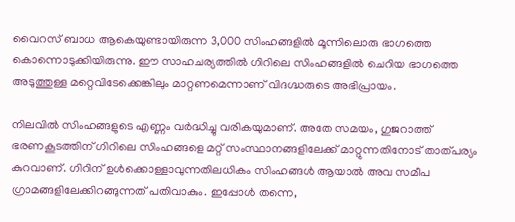വൈറസ് ബാധ ആകെയുണ്ടായിരുന്ന 3,000 സിംഹങ്ങളിൽ മൂന്നിലൊരു ഭാഗത്തെ കൊന്നൊടുക്കിയിരുന്നു. ഈ സാഹചര്യത്തിൽ ഗിറിലെ സിംഹങ്ങളിൽ ചെറിയ ഭാഗത്തെ അടുത്തുള്ള മറ്റെവിടേക്കെങ്കിലും മാറ്റണമെന്നാണ് വിദഗ്ദ്ധരുടെ അഭിപ്രായം.

നിലവിൽ സിംഹങ്ങളുടെ എണ്ണം വർദ്ധിച്ചു വരികയുമാണ്. അതേ സമയം, ഗുജറാത്ത് ഭരണകൂടത്തിന് ഗിറിലെ സിംഹങ്ങളെ മറ്റ് സംസ്ഥാനങ്ങളിലേക്ക് മാറ്റുന്നതിനോട് താത്പര്യം കുറവാണ്. ഗിറിന് ഉൾക്കൊള്ളാവുന്നതിലധികം സിംഹങ്ങൾ ആയാൽ അവ സമീപ ഗ്രാമങ്ങളിലേക്കിറങ്ങുന്നത് പതിവാകും. ഇപ്പോൾ തന്നെ,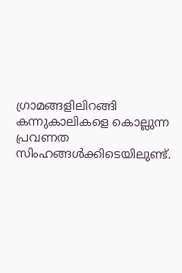ഗ്രാമങ്ങളിലിറങ്ങി കന്നുകാലികളെ കൊല്ലുന്ന പ്രവണത സിംഹങ്ങൾക്കിടെയിലുണ്ട്.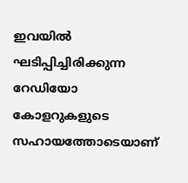ഇവയിൽ ഘടിപ്പിച്ചിരിക്കുന്ന റേഡിയോ കോളറുകളുടെ സഹായത്തോടെയാണ്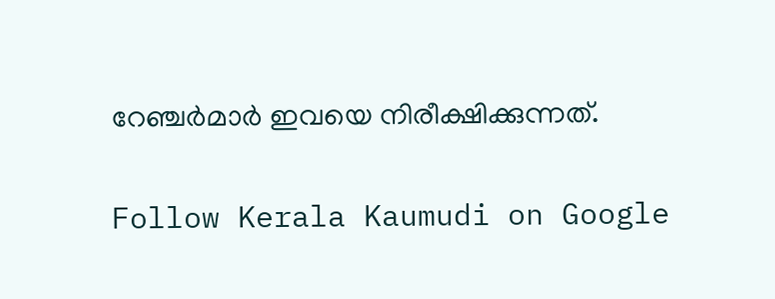റേഞ്ചർമാർ ഇവയെ നിരീക്ഷിക്കുന്നത്.

Follow Kerala Kaumudi on Google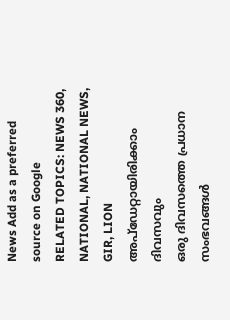News Add as a preferred source on Google
RELATED TOPICS: NEWS 360, NATIONAL, NATIONAL NEWS, GIR, LION
അപ്ഡേറ്റായിരിക്കാം ദിവസവും
ഒരു ദിവസത്തെ പ്രധാന സംഭവങ്ങൾ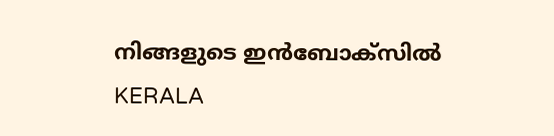നിങ്ങളുടെ ഇൻബോക്സിൽ
KERALA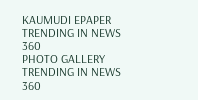KAUMUDI EPAPER
TRENDING IN NEWS 360
PHOTO GALLERY
TRENDING IN NEWS 360